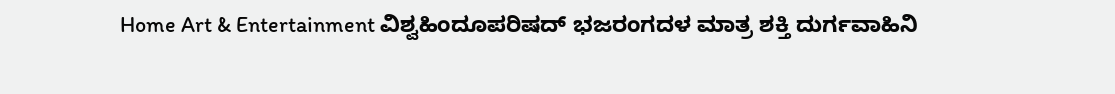Home Art & Entertainment ವಿಶ್ವಹಿಂದೂಪರಿಷದ್ ಭಜರಂಗದಳ ಮಾತ್ರ ಶಕ್ತಿ ದುರ್ಗವಾಹಿನಿ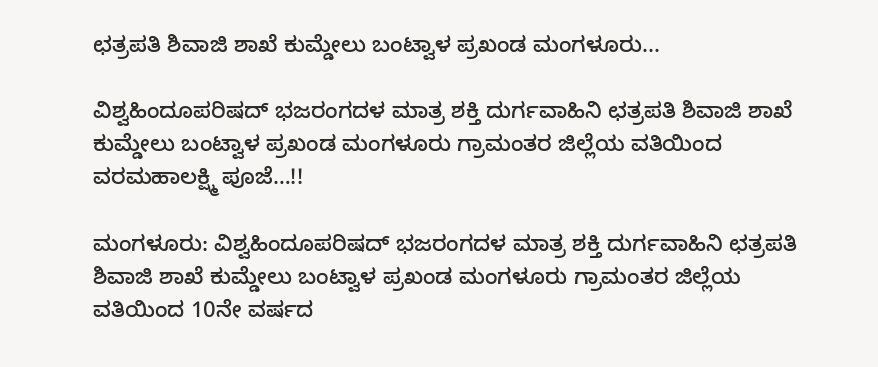ಛತ್ರಪತಿ ಶಿವಾಜಿ ಶಾಖೆ ಕುಮ್ಡೇಲು ಬಂಟ್ವಾಳ ಪ್ರಖಂಡ ಮಂಗಳೂರು...

ವಿಶ್ವಹಿಂದೂಪರಿಷದ್ ಭಜರಂಗದಳ ಮಾತ್ರ ಶಕ್ತಿ ದುರ್ಗವಾಹಿನಿ ಛತ್ರಪತಿ ಶಿವಾಜಿ ಶಾಖೆ ಕುಮ್ಡೇಲು ಬಂಟ್ವಾಳ ಪ್ರಖಂಡ ಮಂಗಳೂರು ಗ್ರಾಮಂತರ ಜಿಲ್ಲೆಯ ವತಿಯಿಂದ ವರಮಹಾಲಕ್ಷ್ಮಿ ಪೂಜೆ…!!

ಮಂಗಳೂರು: ವಿಶ್ವಹಿಂದೂಪರಿಷದ್ ಭಜರಂಗದಳ ಮಾತ್ರ ಶಕ್ತಿ ದುರ್ಗವಾಹಿನಿ ಛತ್ರಪತಿ ಶಿವಾಜಿ ಶಾಖೆ ಕುಮ್ಡೇಲು ಬಂಟ್ವಾಳ ಪ್ರಖಂಡ ಮಂಗಳೂರು ಗ್ರಾಮಂತರ ಜಿಲ್ಲೆಯ ವತಿಯಿಂದ 10ನೇ ವರ್ಷದ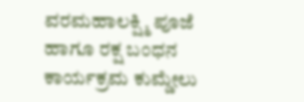ವರಮಹಾಲಕ್ಷ್ಮಿ ಪೂಜೆ ಹಾಗೂ ರಕ್ಷ ಬಂಧನ ಕಾರ್ಯಕ್ರಮ ಕುಮ್ಡೇಲು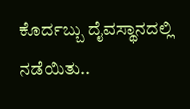ಕೊರ್ದಬ್ಬು ದೈವಸ್ಥಾನದಲ್ಲಿ ನಡೆಯಿತು..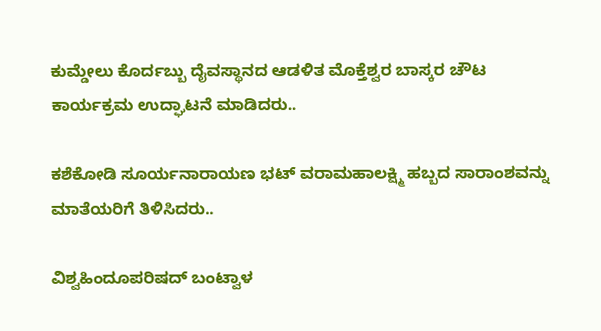ಕುಮ್ಡೇಲು ಕೊರ್ದಬ್ಬು ದೈವಸ್ಥಾನದ ಆಡಳಿತ ಮೊಕ್ತೆಶ್ವರ ಬಾಸ್ಕರ ಚೌಟ ಕಾರ್ಯಕ್ರಮ ಉದ್ಘಾಟನೆ ಮಾಡಿದರು..

ಕಶೆಕೋಡಿ ಸೂರ್ಯನಾರಾಯಣ ಭಟ್ ವರಾಮಹಾಲಕ್ಷ್ಮಿ ಹಬ್ಬದ ಸಾರಾಂಶವನ್ನು ಮಾತೆಯರಿಗೆ ತಿಳಿಸಿದರು..

ವಿಶ್ವಹಿಂದೂಪರಿಷದ್ ಬಂಟ್ವಾಳ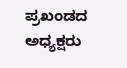ಪ್ರಖಂಡದ ಅಧ್ಯಕ್ಷರು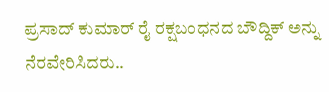ಪ್ರಸಾದ್ ಕುಮಾರ್ ರೈ ರಕ್ಷಬಂಧನದ ಬೌದ್ದಿಕ್ ಅನ್ನು ನೆರವೇರಿಸಿದರು..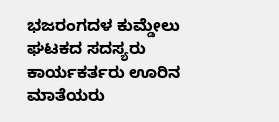ಭಜರಂಗದಳ ಕುಮ್ಡೇಲು ಘಟಕದ ಸದಸ್ಯರು ಕಾರ್ಯಕರ್ತರು ಊರಿನ ಮಾತೆಯರು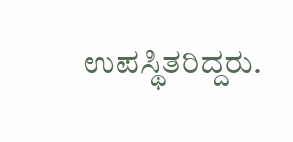ಉಪಸ್ಥಿತರಿದ್ದರು.